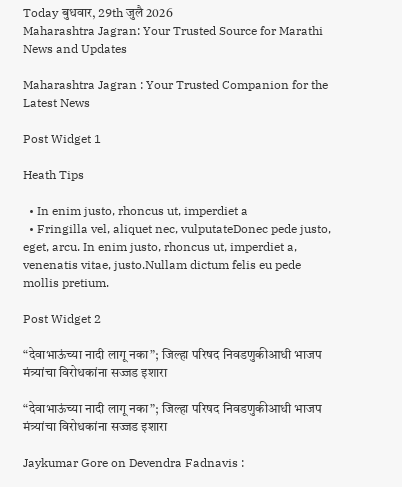Today बुधवार, 29th जुलै 2026
Maharashtra Jagran: Your Trusted Source for Marathi News and Updates

Maharashtra Jagran : Your Trusted Companion for the Latest News

Post Widget 1

Heath Tips

  • In enim justo, rhoncus ut, imperdiet a
  • Fringilla vel, aliquet nec, vulputateDonec pede justo,  eget, arcu. In enim justo, rhoncus ut, imperdiet a, venenatis vitae, justo.Nullam dictum felis eu pede mollis pretium.

Post Widget 2

“देवाभाऊंच्या नादी लागू नका”; जिल्हा परिषद निवडणुकीआधी भाजप मंत्र्यांचा विरोधकांना सज्जड इशारा

“देवाभाऊंच्या नादी लागू नका”; जिल्हा परिषद निवडणुकीआधी भाजप मंत्र्यांचा विरोधकांना सज्जड इशारा

Jaykumar Gore on Devendra Fadnavis :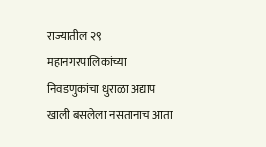राज्यातील २९ महानगरपालिकांच्या निवडणुकांचा धुराळा अद्याप खाली बसलेला नसतानाच आता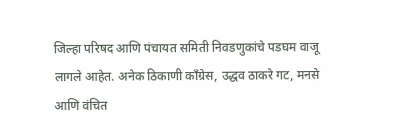जिल्हा परिषद आणि पंचायत समिती निवडणुकांचे पडघम वाजू लागले आहेत. अनेक ठिकाणी काँग्रेस, उद्धव ठाकरे गट, मनसे आणि वंचित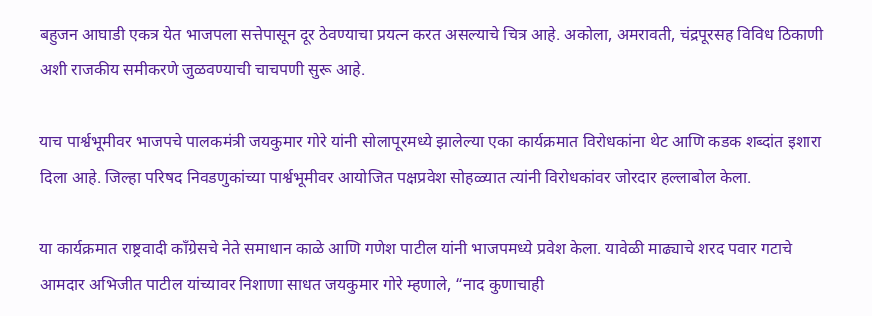बहुजन आघाडी एकत्र येत भाजपला सत्तेपासून दूर ठेवण्याचा प्रयत्न करत असल्याचे चित्र आहे. अकोला, अमरावती, चंद्रपूरसह विविध ठिकाणी अशी राजकीय समीकरणे जुळवण्याची चाचपणी सुरू आहे.

याच पार्श्वभूमीवर भाजपचे पालकमंत्री जयकुमार गोरे यांनी सोलापूरमध्ये झालेल्या एका कार्यक्रमात विरोधकांना थेट आणि कडक शब्दांत इशारा दिला आहे. जिल्हा परिषद निवडणुकांच्या पार्श्वभूमीवर आयोजित पक्षप्रवेश सोहळ्यात त्यांनी विरोधकांवर जोरदार हल्लाबोल केला.

या कार्यक्रमात राष्ट्रवादी काँग्रेसचे नेते समाधान काळे आणि गणेश पाटील यांनी भाजपमध्ये प्रवेश केला. यावेळी माढ्याचे शरद पवार गटाचे आमदार अभिजीत पाटील यांच्यावर निशाणा साधत जयकुमार गोरे म्हणाले, “नाद कुणाचाही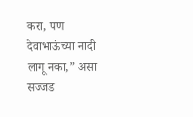करा, पण देवाभाऊंच्या नादी लागू नका,” असा सज्जड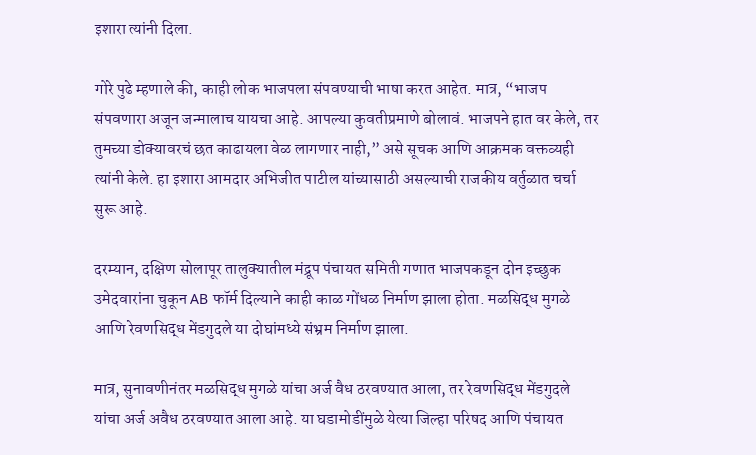इशारा त्यांनी दिला.

गोरे पुढे म्हणाले की, काही लोक भाजपला संपवण्याची भाषा करत आहेत. मात्र, “भाजप संपवणारा अजून जन्मालाच यायचा आहे. आपल्या कुवतीप्रमाणे बोलावं. भाजपने हात वर केले, तर तुमच्या डोक्यावरचं छत काढायला वेळ लागणार नाही,” असे सूचक आणि आक्रमक वक्तव्यही त्यांनी केले. हा इशारा आमदार अभिजीत पाटील यांच्यासाठी असल्याची राजकीय वर्तुळात चर्चा सुरू आहे.

दरम्यान, दक्षिण सोलापूर तालुक्यातील मंद्रूप पंचायत समिती गणात भाजपकडून दोन इच्छुक उमेदवारांना चुकून AB फॉर्म दिल्याने काही काळ गोंधळ निर्माण झाला होता. मळसिद्ध मुगळे आणि रेवणसिद्ध मेंडगुदले या दोघांमध्ये संभ्रम निर्माण झाला.

मात्र, सुनावणीनंतर मळसिद्ध मुगळे यांचा अर्ज वैध ठरवण्यात आला, तर रेवणसिद्ध मेंडगुदले यांचा अर्ज अवैध ठरवण्यात आला आहे. या घडामोडींमुळे येत्या जिल्हा परिषद आणि पंचायत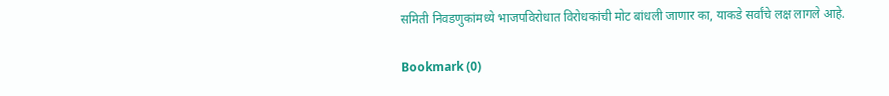समिती निवडणुकांमध्ये भाजपविरोधात विरोधकांची मोट बांधली जाणार का, याकडे सर्वांचे लक्ष लागले आहे.

Bookmark (0)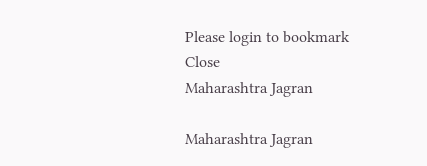Please login to bookmark Close
Maharashtra Jagran

Maharashtra Jagran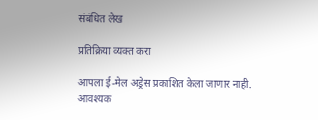संबंधित लेख

प्रतिक्रिया व्यक्त करा

आपला ई-मेल अड्रेस प्रकाशित केला जाणार नाही. आवश्यक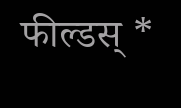फील्डस् *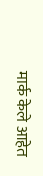मार्क केले आहेत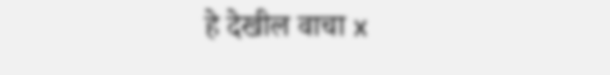हे देखील वाचा x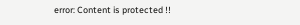error: Content is protected !!